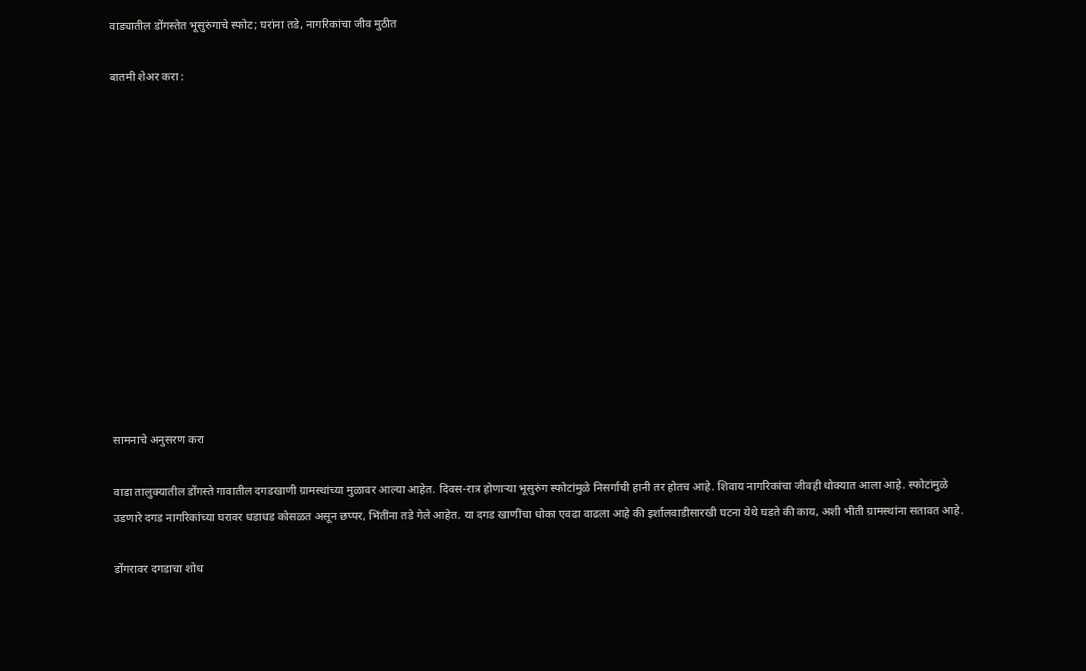वाड्यातील डोंगस्तेत भूसुरुंगाचे स्फोट; घरांना तडे, नागरिकांचा जीव मुठीत

बातमी शेअर करा :













सामनाचे अनुसरण करा

वाडा तालुक्यातील डोंगस्ते गावातील दगडखाणी ग्रामस्थांच्या मुळावर आल्या आहेत. दिवस-रात्र होणाऱ्या भूसुरुंग स्फोटांमुळे निसर्गाची हानी तर होतच आहे. शिवाय नागरिकांचा जीवही धोक्यात आला आहे. स्फोटांमुळे उडणारे दगड नागरिकांच्या घरावर धडाधड कोसळत असून छप्पर, भिंतींना तडे गेले आहेत. या दगड खाणींचा धोका एवढा वाढला आहे की इर्शालवाडीसारखी घटना येथे घडते की काय, अशी भीती ग्रामस्थांना सतावत आहे.

डोंगरावर दगडाचा शोध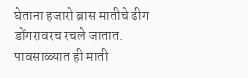घेताना हजारो ब्रास मातीचे ढीग डोंगरावरच रचले जातात. पावसाळ्यात ही माती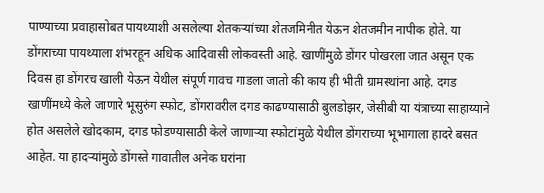पाण्याच्या प्रवाहासोबत पायथ्याशी असलेल्या शेतकऱ्यांच्या शेतजमिनीत येऊन शेतजमीन नापीक होते. या डोंगराच्या पायथ्याला शंभरहून अधिक आदिवासी लोकवस्ती आहे. खाणींमुळे डोंगर पोखरला जात असून एक दिवस हा डोंगरच खाली येऊन येथील संपूर्ण गावच गाडला जातो की काय ही भीती ग्रामस्थांना आहे. दगड खाणींमध्ये केले जाणारे भूसुरुंग स्फोट, डोंगरावरील दगड काढण्यासाठी बुलडोझर, जेसीबी या यंत्राच्या साहाय्याने होत असलेले खोदकाम, दगड फोडण्यासाठी केले जाणाऱ्या स्फोटांमुळे येथील डोंगराच्या भूभागाला हादरे बसत आहेत. या हादऱ्यांमुळे डोंगस्ते गावातील अनेक घरांना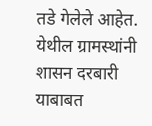तडे गेलेले आहेत. येथील ग्रामस्थांनी शासन दरबारी याबाबत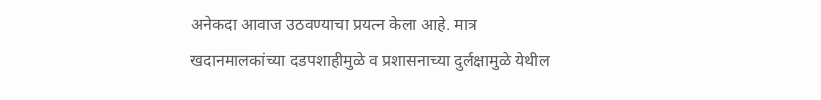अनेकदा आवाज उठवण्याचा प्रयत्न केला आहे. मात्र खदानमालकांच्या दडपशाहीमुळे व प्रशासनाच्या दुर्लक्षामुळे येथील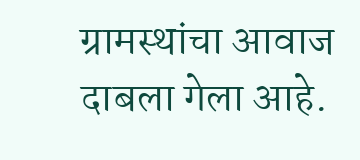ग्रामस्थांचा आवाज दाबला गेला आहे.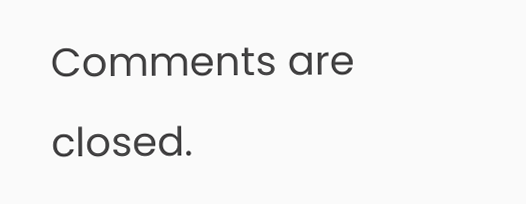Comments are closed.